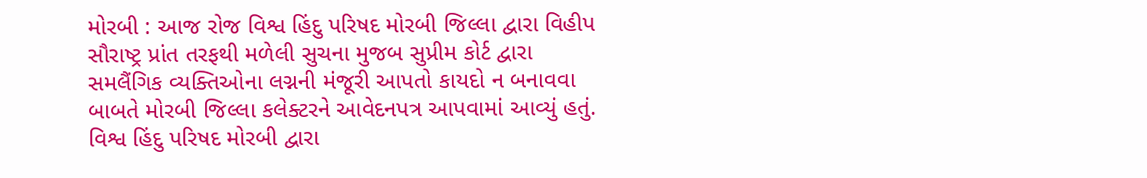મોરબી : આજ રોજ વિશ્વ હિંદુ પરિષદ મોરબી જિલ્લા દ્વારા વિહીપ સૌરાષ્ટ્ર પ્રાંત તરફથી મળેલી સુચના મુજબ સુપ્રીમ કોર્ટ દ્વારા સમલૈંગિક વ્યક્તિઓના લગ્નની મંજૂરી આપતો કાયદો ન બનાવવા બાબતે મોરબી જિલ્લા કલેક્ટરને આવેદનપત્ર આપવામાં આવ્યું હતું. વિશ્વ હિંદુ પરિષદ મોરબી દ્વારા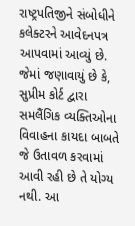રાષ્ટ્રપતિજીને સંબોધીને કલેક્ટરને આવેદનપત્ર આપવામાં આવ્યું છે. જેમાં જણાવાયું છે કે, સુપ્રીમ કોર્ટ દ્વારા સમલૈંગિક વ્યક્તિઓના વિવાહના કાયદા બાબતે જે ઉતાવળ કરવામાં આવી રહી છે તે યોગ્ય નથી. આ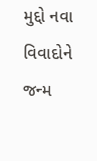મુદ્દો નવા વિવાદોને જન્મ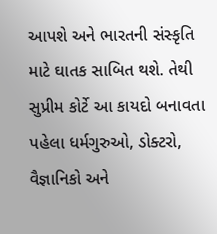આપશે અને ભારતની સંસ્કૃતિ માટે ઘાતક સાબિત થશે. તેથી સુપ્રીમ કોર્ટે આ કાયદો બનાવતા પહેલા ધર્મગુરુઓ, ડોક્ટરો, વૈજ્ઞાનિકો અને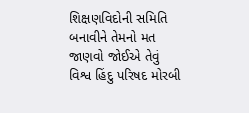શિક્ષણવિદોની સમિતિ બનાવીને તેમનો મત જાણવો જોઈએ તેવું વિશ્વ હિંદુ પરિષદ મોરબી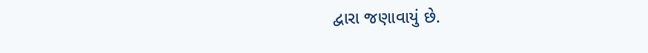દ્વારા જણાવાયું છે.